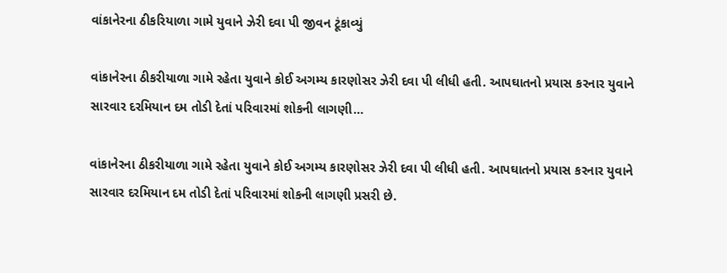વાંકાનેરના ઠીકરિયાળા ગામે યુવાને ઝેરી દવા પી જીવન ટૂંકાવ્યું

વાંકાનેરના ઠીકરીયાળા ગામે રહેતા યુવાને કોઈ અગમ્ય કારણોસર ઝેરી દવા પી લીધી હતી. આપઘાતનો પ્રયાસ કરનાર યુવાને સારવાર દરમિયાન દમ તોડી દેતાં પરિવારમાં શોકની લાગણી…

વાંકાનેરના ઠીકરીયાળા ગામે રહેતા યુવાને કોઈ અગમ્ય કારણોસર ઝેરી દવા પી લીધી હતી. આપઘાતનો પ્રયાસ કરનાર યુવાને સારવાર દરમિયાન દમ તોડી દેતાં પરિવારમાં શોકની લાગણી પ્રસરી છે.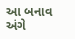આ બનાવ અંગે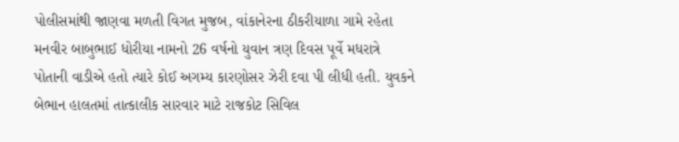પોલીસમાંથી જાણવા મળતી વિગત મુજબ, વાંકાનેરના ઠીકરીયાળા ગામે રહેતા મનવીર બાબુભાઈ ધોરીયા નામનો 26 વર્ષનો યુવાન ત્રણ દિવસ પૂર્વે મધરાત્રે પોતાની વાડીએ હતો ત્યારે કોઈ અગમ્ય કારણોસર ઝેરી દવા પી લીધી હતી. યુવકને બેભાન હાલતમાં તાત્કાલીક સારવાર માટે રાજકોટ સિવિલ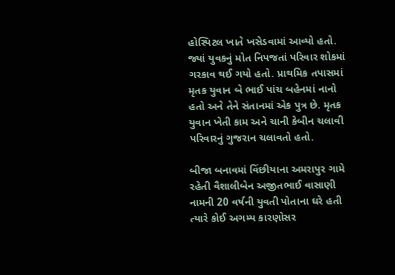હોસ્પિટલ ખાતે ખસેડવામાં આવ્યો હતો. જ્યાં યુવકનું મોત નિપજતાં પરિવાર શોકમાં ગરકાવ થઈ ગયો હતો. પ્રાથમિક તપાસમાં મૃતક યુવાન બે ભાઈ પાંચ બહેનમાં નાનો હતો અને તેને સંતાનમાં એક પુત્ર છે. મૃતક યુવાન ખેતી કામ અને ચાની કેબીન ચલાવી પરિવારનું ગુજરાન ચલાવતો હતો.

બીજા બનાવમાં વિંછીયાના અમરાપુર ગામે રહેતી વૈશાલીબેન અજીતભાઈ વાસાણી નામની 20 વર્ષની યુવતી પોતાના ઘરે હતી ત્યારે કોઈ અગમ્ય કારણોસર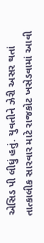એસિડ પી લીધું હતું. યુવતીને ઝેરી અસર થતાં તાત્કાલીક સારવાર માટે રાજકોટ ખસેડવામાં આવી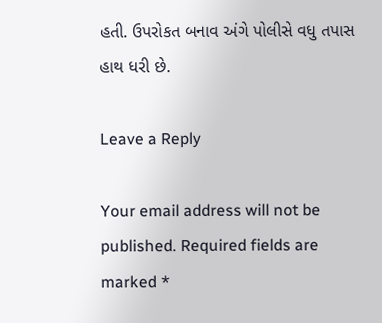હતી. ઉપરોકત બનાવ અંગે પોલીસે વધુ તપાસ હાથ ધરી છે.

Leave a Reply

Your email address will not be published. Required fields are marked *